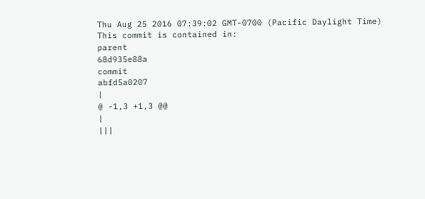Thu Aug 25 2016 07:39:02 GMT-0700 (Pacific Daylight Time)
This commit is contained in:
parent
68d935e88a
commit
abfd5a0207
|
@ -1,3 +1,3 @@
|
|||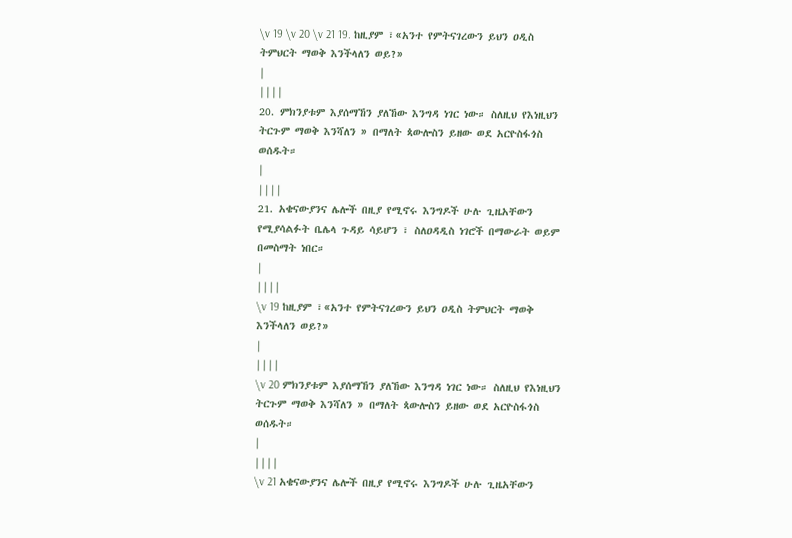\v 19 \v 20 \v 21 19. ከዚያም ፣«አንተ የምትናገረውን ይህን ዐዲስ ትምህርት ማወቅ እንችላለን ወይ?»
|
||||
20. ምክንያቱም እያሰማኸን ያለኸው እንግዳ ነገር ነው። ስለዚህ የእነዚህን ትርጉም ማወቅ እንሻለን » በማለት ጳውሎስን ይዘው ወደ አርዮስፋጎስ ወሰዱት።
|
||||
21. አቄናውያንና ሌሎች በዚያ የሚኖሩ እንግዶች ሁሉ ጊዜአቸውን የሚያሳልፉት ቤሌላ ጉዳይ ሳይሆን ፣ ስለዐዳዲስ ነገሮች በማውራት ወይም በመስማት ነበር።
|
||||
\v 19 ከዚያም ፣«አንተ የምትናገረውን ይህን ዐዲስ ትምህርት ማወቅ እንችላለን ወይ?»
|
||||
\v 20 ምክንያቱም እያሰማኸን ያለኸው እንግዳ ነገር ነው። ስለዚህ የእነዚህን ትርጉም ማወቅ እንሻለን » በማለት ጳውሎስን ይዘው ወደ አርዮስፋጎስ ወሰዱት።
|
||||
\v 21 አቄናውያንና ሌሎች በዚያ የሚኖሩ እንግዶች ሁሉ ጊዜአቸውን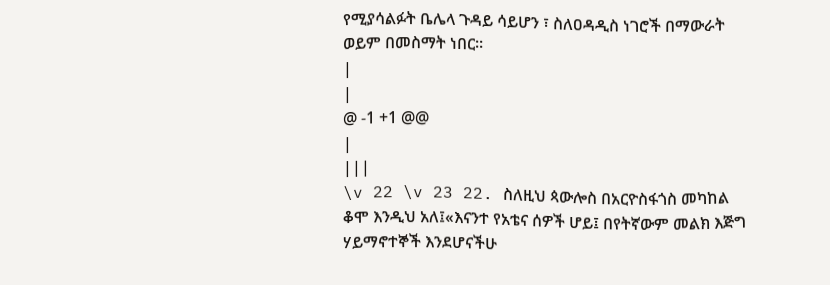የሚያሳልፉት ቤሌላ ጉዳይ ሳይሆን ፣ ስለዐዳዲስ ነገሮች በማውራት ወይም በመስማት ነበር።
|
|
@ -1 +1 @@
|
|||
\v 22 \v 23 22. ስለዚህ ጳውሎስ በአርዮስፋጎስ መካከል ቆሞ እንዲህ አለ፤«እናንተ የአቴና ሰዎች ሆይ፤ በየትኛውም መልክ እጅግ ሃይማኖተኞች እንደሆናችሁ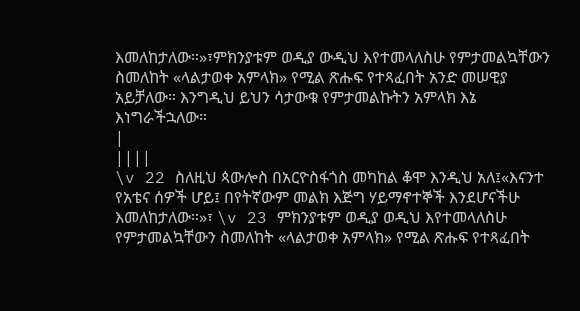እመለከታለው።»፣ምክንያቱም ወዲያ ውዲህ እየተመላለስሁ የምታመልኳቸውን ስመለከት «ላልታወቀ አምላክ» የሚል ጽሑፍ የተጻፈበት አንድ መሠዊያ አይቻለው። እንግዲህ ይህን ሳታውቁ የምታመልኩትን አምላክ እኔ እነግራችኋለው።
|
||||
\v 22 ስለዚህ ጳውሎስ በአርዮስፋጎስ መካከል ቆሞ እንዲህ አለ፤«እናንተ የአቴና ሰዎች ሆይ፤ በየትኛውም መልክ እጅግ ሃይማኖተኞች እንደሆናችሁ እመለከታለው።»፣ \v 23 ምክንያቱም ወዲያ ወዲህ እየተመላለስሁ የምታመልኳቸውን ስመለከት «ላልታወቀ አምላክ» የሚል ጽሑፍ የተጻፈበት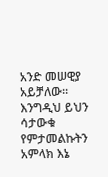አንድ መሠዊያ አይቻለው። እንግዲህ ይህን ሳታውቁ የምታመልኩትን አምላክ እኔ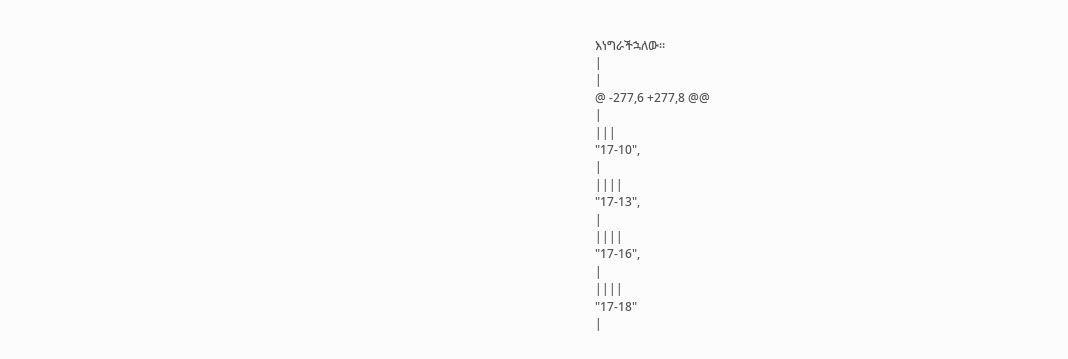እነግራችኋለው።
|
|
@ -277,6 +277,8 @@
|
|||
"17-10",
|
||||
"17-13",
|
||||
"17-16",
|
||||
"17-18"
|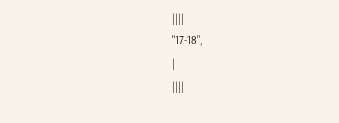||||
"17-18",
|
||||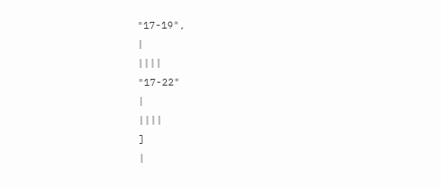"17-19",
|
||||
"17-22"
|
||||
]
|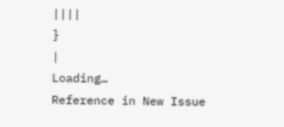||||
}
|
Loading…
Reference in New Issue